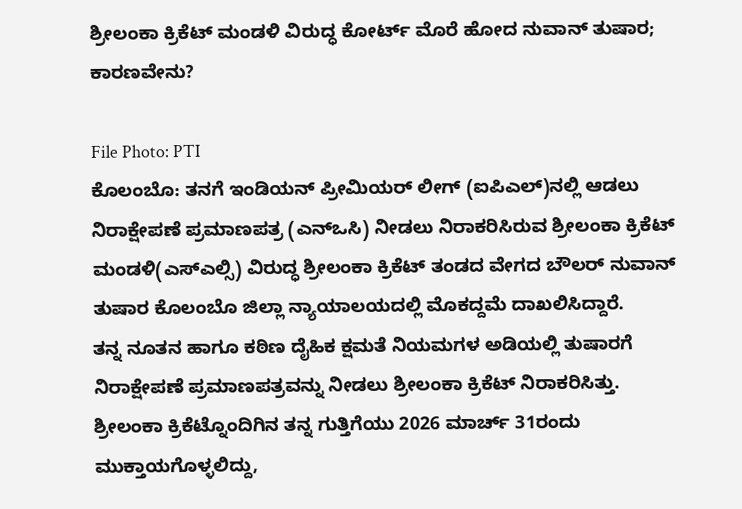ಶ್ರೀಲಂಕಾ ಕ್ರಿಕೆಟ್ ಮಂಡಳಿ ವಿರುದ್ಧ ಕೋರ್ಟ್ ಮೊರೆ ಹೋದ ನುವಾನ್ ತುಷಾರ; ಕಾರಣವೇನು?

File Photo: PTI
ಕೊಲಂಬೊ: ತನಗೆ ಇಂಡಿಯನ್ ಪ್ರೀಮಿಯರ್ ಲೀಗ್ (ಐಪಿಎಲ್)ನಲ್ಲಿ ಆಡಲು ನಿರಾಕ್ಷೇಪಣೆ ಪ್ರಮಾಣಪತ್ರ (ಎನ್ಒಸಿ) ನೀಡಲು ನಿರಾಕರಿಸಿರುವ ಶ್ರೀಲಂಕಾ ಕ್ರಿಕೆಟ್ ಮಂಡಳಿ(ಎಸ್ಎಲ್ಸಿ) ವಿರುದ್ಧ ಶ್ರೀಲಂಕಾ ಕ್ರಿಕೆಟ್ ತಂಡದ ವೇಗದ ಬೌಲರ್ ನುವಾನ್ ತುಷಾರ ಕೊಲಂಬೊ ಜಿಲ್ಲಾ ನ್ಯಾಯಾಲಯದಲ್ಲಿ ಮೊಕದ್ದಮೆ ದಾಖಲಿಸಿದ್ದಾರೆ.
ತನ್ನ ನೂತನ ಹಾಗೂ ಕಠಿಣ ದೈಹಿಕ ಕ್ಷಮತೆ ನಿಯಮಗಳ ಅಡಿಯಲ್ಲಿ ತುಷಾರಗೆ ನಿರಾಕ್ಷೇಪಣೆ ಪ್ರಮಾಣಪತ್ರವನ್ನು ನೀಡಲು ಶ್ರೀಲಂಕಾ ಕ್ರಿಕೆಟ್ ನಿರಾಕರಿಸಿತ್ತು.
ಶ್ರೀಲಂಕಾ ಕ್ರಿಕೆಟ್ನೊಂದಿಗಿನ ತನ್ನ ಗುತ್ತಿಗೆಯು 2026 ಮಾರ್ಚ್ 31ರಂದು ಮುಕ್ತಾಯಗೊಳ್ಳಲಿದ್ದು,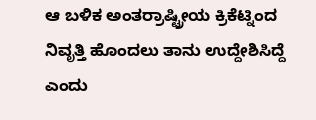ಆ ಬಳಿಕ ಅಂತರ್ರಾಷ್ಟ್ರೀಯ ಕ್ರಿಕೆಟ್ನಿಂದ ನಿವೃತ್ತಿ ಹೊಂದಲು ತಾನು ಉದ್ದೇಶಿಸಿದ್ದೆ ಎಂದು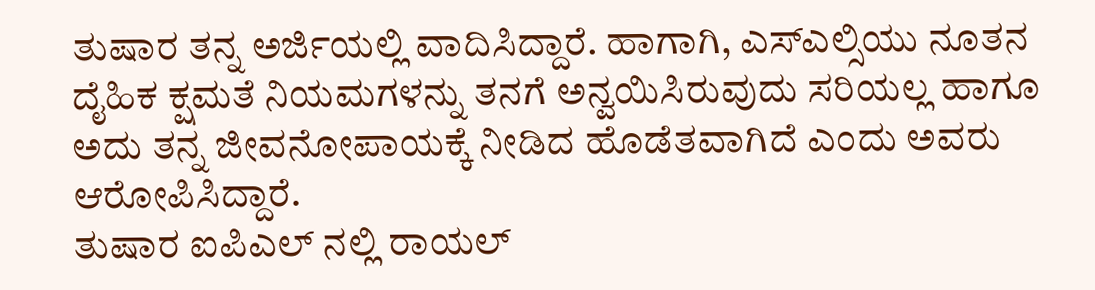ತುಷಾರ ತನ್ನ ಅರ್ಜಿಯಲ್ಲಿ ವಾದಿಸಿದ್ದಾರೆ. ಹಾಗಾಗಿ, ಎಸ್ಎಲ್ಸಿಯು ನೂತನ ದೈಹಿಕ ಕ್ಷಮತೆ ನಿಯಮಗಳನ್ನು ತನಗೆ ಅನ್ವಯಿಸಿರುವುದು ಸರಿಯಲ್ಲ ಹಾಗೂ ಅದು ತನ್ನ ಜೀವನೋಪಾಯಕ್ಕೆ ನೀಡಿದ ಹೊಡೆತವಾಗಿದೆ ಎಂದು ಅವರು ಆರೋಪಿಸಿದ್ದಾರೆ.
ತುಷಾರ ಐಪಿಎಲ್ ನಲ್ಲಿ ರಾಯಲ್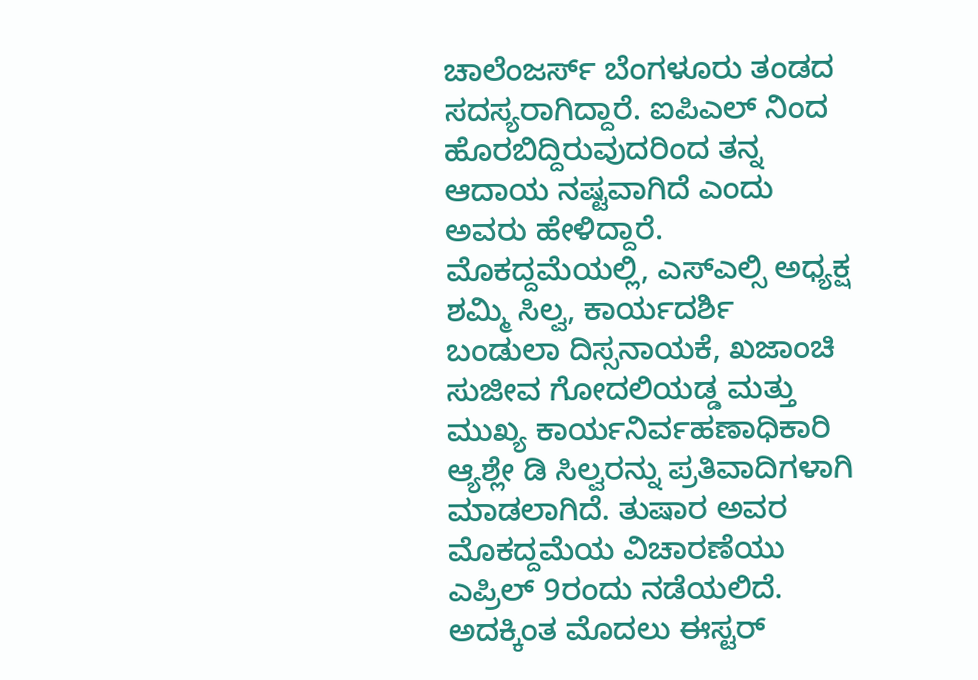ಚಾಲೆಂಜರ್ಸ್ ಬೆಂಗಳೂರು ತಂಡದ ಸದಸ್ಯರಾಗಿದ್ದಾರೆ. ಐಪಿಎಲ್ ನಿಂದ ಹೊರಬಿದ್ದಿರುವುದರಿಂದ ತನ್ನ ಆದಾಯ ನಷ್ಟವಾಗಿದೆ ಎಂದು ಅವರು ಹೇಳಿದ್ದಾರೆ.
ಮೊಕದ್ದಮೆಯಲ್ಲಿ, ಎಸ್ಎಲ್ಸಿ ಅಧ್ಯಕ್ಷ ಶಮ್ಮಿ ಸಿಲ್ವ, ಕಾರ್ಯದರ್ಶಿ ಬಂಡುಲಾ ದಿಸ್ಸನಾಯಕೆ, ಖಜಾಂಚಿ ಸುಜೀವ ಗೋದಲಿಯಡ್ಡ ಮತ್ತು ಮುಖ್ಯ ಕಾರ್ಯನಿರ್ವಹಣಾಧಿಕಾರಿ ಆ್ಯಶ್ಲೇ ಡಿ ಸಿಲ್ವರನ್ನು ಪ್ರತಿವಾದಿಗಳಾಗಿ ಮಾಡಲಾಗಿದೆ. ತುಷಾರ ಅವರ ಮೊಕದ್ದಮೆಯ ವಿಚಾರಣೆಯು ಎಪ್ರಿಲ್ 9ರಂದು ನಡೆಯಲಿದೆ. ಅದಕ್ಕಿಂತ ಮೊದಲು ಈಸ್ಟರ್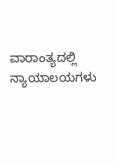ವಾರಾಂತ್ಯದಲ್ಲಿ ನ್ಯಾಯಾಲಯಗಳು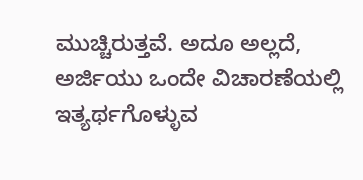ಮುಚ್ಚಿರುತ್ತವೆ. ಅದೂ ಅಲ್ಲದೆ, ಅರ್ಜಿಯು ಒಂದೇ ವಿಚಾರಣೆಯಲ್ಲಿ ಇತ್ಯರ್ಥಗೊಳ್ಳುವ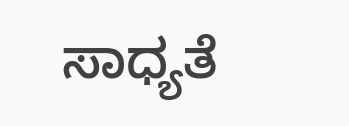ಸಾಧ್ಯತೆ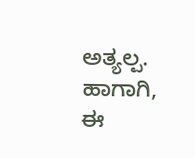ಅತ್ಯಲ್ಪ. ಹಾಗಾಗಿ, ಈ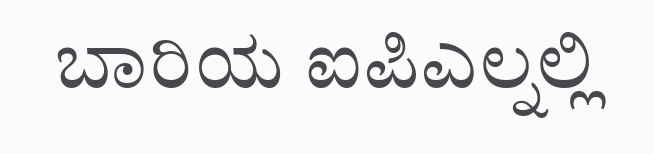ಬಾರಿಯ ಐಪಿಎಲ್ನಲ್ಲಿ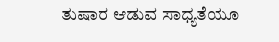ತುಷಾರ ಆಡುವ ಸಾಧ್ಯತೆಯೂ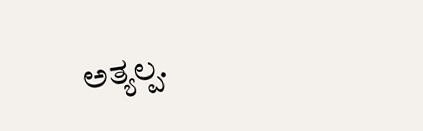ಅತ್ಯಲ್ಪ.